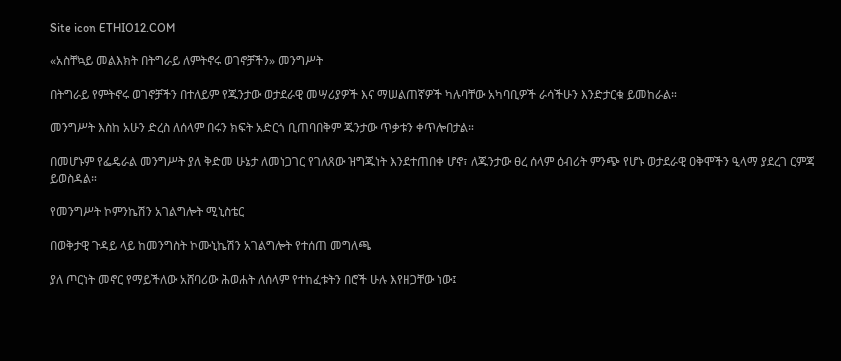Site icon ETHIO12.COM

«አስቸኳይ መልእክት በትግራይ ለምትኖሩ ወገኖቻችን» መንግሥት

በትግራይ የምትኖሩ ወገኖቻችን በተለይም የጁንታው ወታደራዊ መሣሪያዎች እና ማሠልጠኛዎች ካሉባቸው አካባቢዎች ራሳችሁን እንድታርቁ ይመከራል።

መንግሥት እስከ አሁን ድረስ ለሰላም በሩን ክፍት አድርጎ ቢጠባበቅም ጁንታው ጥቃቱን ቀጥሎበታል።

በመሆኑም የፌዴራል መንግሥት ያለ ቅድመ ሁኔታ ለመነጋገር የገለጸው ዝግጁነት እንደተጠበቀ ሆኖ፣ ለጁንታው ፀረ ሰላም ዕብሪት ምንጭ የሆኑ ወታደራዊ ዐቅሞችን ዒላማ ያደረገ ርምጃ ይወስዳል።

የመንግሥት ኮምንኬሽን አገልግሎት ሚኒስቴር

በወቅታዊ ጉዳይ ላይ ከመንግስት ኮሙኒኬሽን አገልግሎት የተሰጠ መግለጫ

ያለ ጦርነት መኖር የማይችለው አሸባሪው ሕወሐት ለሰላም የተከፈቱትን በሮች ሁሉ እየዘጋቸው ነው፤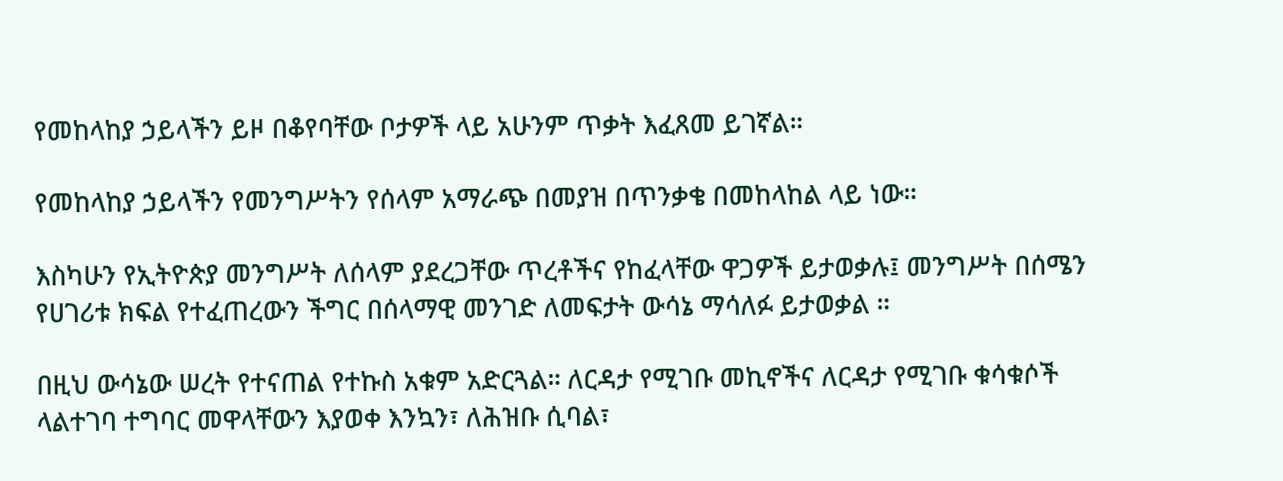የመከላከያ ኃይላችን ይዞ በቆየባቸው ቦታዎች ላይ አሁንም ጥቃት እፈጸመ ይገኛል።

የመከላከያ ኃይላችን የመንግሥትን የሰላም አማራጭ በመያዝ በጥንቃቄ በመከላከል ላይ ነው።

እስካሁን የኢትዮጵያ መንግሥት ለሰላም ያደረጋቸው ጥረቶችና የከፈላቸው ዋጋዎች ይታወቃሉ፤ መንግሥት በሰሜን የሀገሪቱ ክፍል የተፈጠረውን ችግር በሰላማዊ መንገድ ለመፍታት ውሳኔ ማሳለፉ ይታወቃል ።

በዚህ ውሳኔው ሠረት የተናጠል የተኩስ አቁም አድርጓል። ለርዳታ የሚገቡ መኪኖችና ለርዳታ የሚገቡ ቁሳቁሶች ላልተገባ ተግባር መዋላቸውን እያወቀ እንኳን፣ ለሕዝቡ ሲባል፣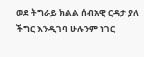ወደ ትግራይ ክልል ሰብአዊ ርዳታ ያለ ችግር እንዲገባ ሁሉንም ነገር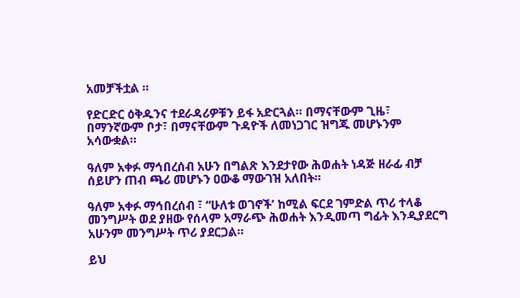አመቻችቷል ።

የድርድር ዕቅዱንና ተደራዳሪዎቹን ይፋ አድርጓል። በማናቸውም ጊዜ፣ በማንኛውም ቦታ፣ በማናቸውም ጉዳዮች ለመነጋገር ዝግጁ መሆኑንም አሳውቋል።

ዓለም አቀፉ ማኅበረሰብ አሁን በግልጽ እንደታየው ሕወሐት ነዳጅ ዘራፊ ብቻ ሰይሆን ጠብ ጫሪ መሆኑን ዐውቆ ማውገዝ አለበት።

ዓለም አቀፉ ማኅበረሰብ ፣ “ሁለቱ ወገኖች’ ከሚል ፍርደ ገምድል ጥሪ ተላቆ መንግሥት ወደ ያዘው የሰላም አማራጭ ሕወሐት እንዲመጣ ግፊት እንዲያደርግ አሁንም መንግሥት ጥሪ ያደርጋል።

ይህ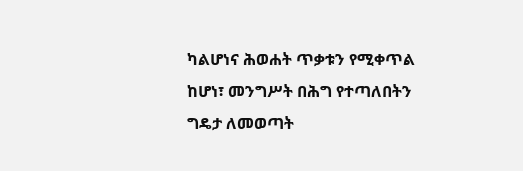ካልሆነና ሕወሐት ጥቃቱን የሚቀጥል ከሆነ፣ መንግሥት በሕግ የተጣለበትን ግዴታ ለመወጣት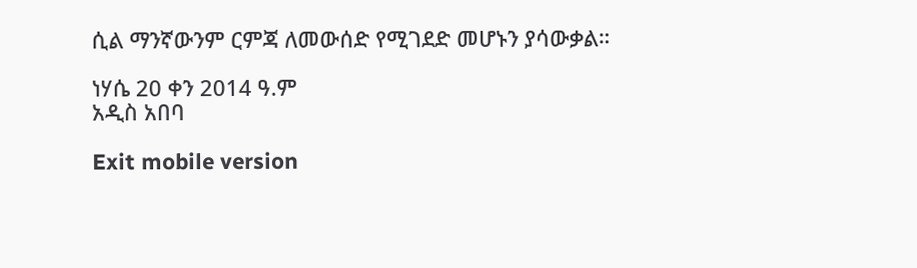ሲል ማንኛውንም ርምጃ ለመውሰድ የሚገደድ መሆኑን ያሳውቃል።

ነሃሴ 20 ቀን 2014 ዓ.ም
አዲስ አበባ

Exit mobile version